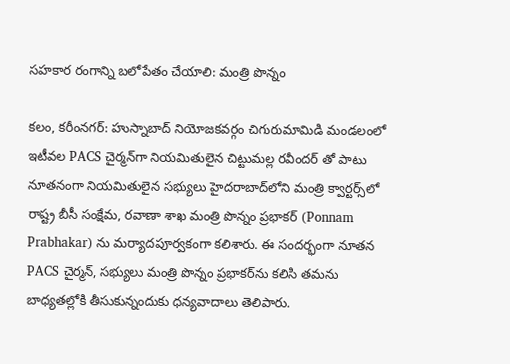సహకార రంగాన్ని బలోపేతం చేయాలి: మంత్రి పొన్నం

కలం, కరీంనగర్: హుస్నాబాద్ నియోజకవర్గం చిగురుమామిడి మండలంలో ఇటీవల PACS చైర్మన్‌గా నియమితులైన చిట్టుమల్ల రవీందర్ తో పాటు నూతనంగా నియమితులైన సభ్యులు హైదరాబాద్‌లోని మంత్రి క్వార్టర్స్‌లో రాష్ట్ర బీసీ సంక్షేమ, రవాణా శాఖ మంత్రి పొన్నం ప్రభాకర్ (Ponnam Prabhakar) ను మర్యాదపూర్వకంగా కలిశారు. ఈ సందర్భంగా నూతన PACS చైర్మన్, సభ్యులు మంత్రి పొన్నం ప్రభాకర్‌ను కలిసి తమను బాధ్యతల్లోకి తీసుకున్నందుకు ధన్యవాదాలు తెలిపారు.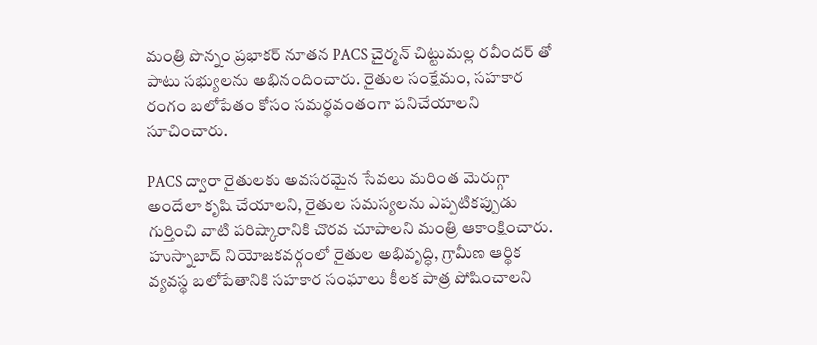మంత్రి పొన్నం ప్రభాకర్ నూతన PACS చైర్మన్ చిట్టుమల్ల రవీందర్ తో పాటు సభ్యులను అభినందించారు. రైతుల సంక్షేమం, సహకార రంగం బలోపేతం కోసం సమర్థవంతంగా పనిచేయాలని సూచించారు.

PACS ద్వారా రైతులకు అవసరమైన సేవలు మరింత మెరుగ్గా అందేలా కృషి చేయాలని, రైతుల సమస్యలను ఎప్పటికప్పుడు గుర్తించి వాటి పరిష్కారానికి చొరవ చూపాలని మంత్రి ఆకాంక్షించారు. హుస్నాబాద్ నియోజకవర్గంలో రైతుల అభివృద్ధి, గ్రామీణ ఆర్థిక వ్యవస్థ బలోపేతానికి సహకార సంఘాలు కీలక పాత్ర పోషించాలని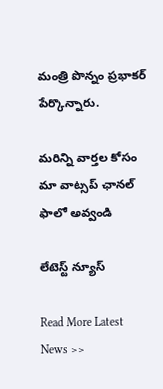మంత్రి పొన్నం ప్రభాకర్ పేర్కొన్నారు.

మ‌రిన్ని వార్త‌ల కోసం మా వాట్స‌ప్ ఛాన‌ల్ ఫాలో అవ్వండి

లేటెస్ట్ న్యూస్‌

Read More Latest News >>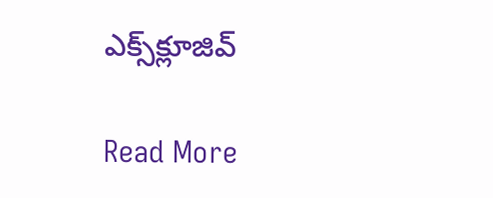ఎక్స్‌క్లూజివ్‌

Read More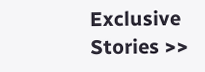Exclusive Stories >>